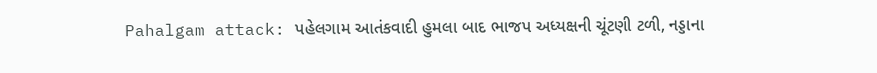Pahalgam attack: પહેલગામ આતંકવાદી હુમલા બાદ ભાજપ અધ્યક્ષની ચૂંટણી ટળી, નડ્ડાના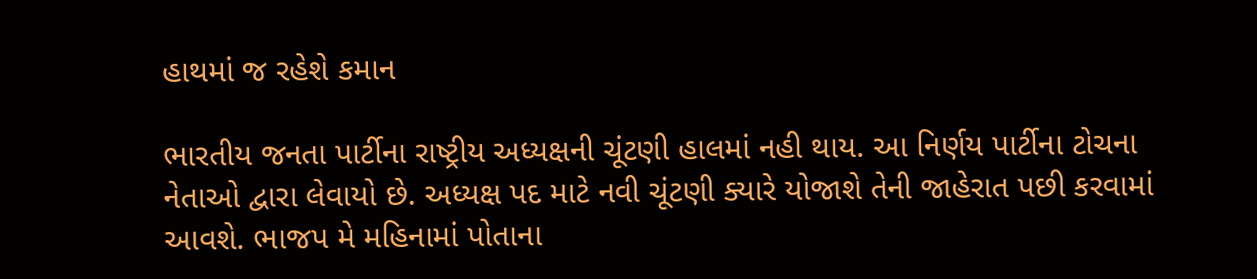હાથમાં જ રહેશે કમાન

ભારતીય જનતા પાર્ટીના રાષ્ટ્રીય અધ્યક્ષની ચૂંટણી હાલમાં નહી થાય. આ નિર્ણય પાર્ટીના ટોચના નેતાઓ દ્વારા લેવાયો છે. અધ્યક્ષ પદ માટે નવી ચૂંટણી ક્યારે યોજાશે તેની જાહેરાત પછી કરવામાં આવશે. ભાજપ મે મહિનામાં પોતાના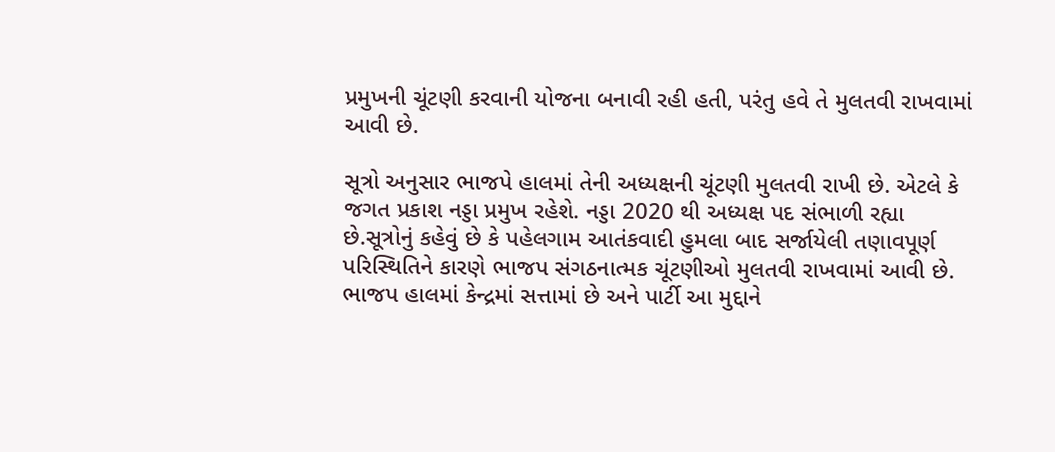પ્રમુખની ચૂંટણી કરવાની યોજના બનાવી રહી હતી, પરંતુ હવે તે મુલતવી રાખવામાં આવી છે.

સૂત્રો અનુસાર ભાજપે હાલમાં તેની અધ્યક્ષની ચૂંટણી મુલતવી રાખી છે. એટલે કે જગત પ્રકાશ નડ્ડા પ્રમુખ રહેશે. નડ્ડા 2020 થી અધ્યક્ષ પદ સંભાળી રહ્યા છે.સૂત્રોનું કહેવું છે કે પહેલગામ આતંકવાદી હુમલા બાદ સર્જાયેલી તણાવપૂર્ણ પરિસ્થિતિને કારણે ભાજપ સંગઠનાત્મક ચૂંટણીઓ મુલતવી રાખવામાં આવી છે. ભાજપ હાલમાં કેન્દ્રમાં સત્તામાં છે અને પાર્ટી આ મુદ્દાને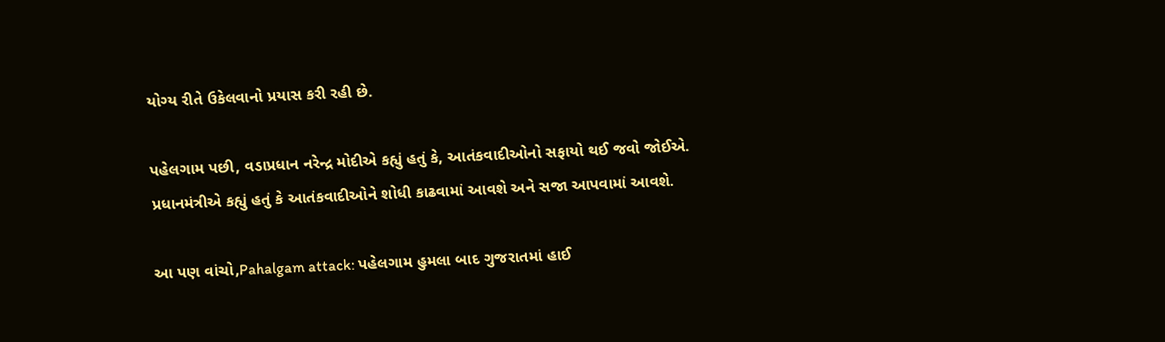યોગ્ય રીતે ઉકેલવાનો પ્રયાસ કરી રહી છે.

પહેલગામ પછી, વડાપ્રધાન નરેન્દ્ર મોદીએ કહ્યું હતું કે, આતંકવાદીઓનો સફાયો થઈ જવો જોઈએ. પ્રધાનમંત્રીએ કહ્યું હતું કે આતંકવાદીઓને શોધી કાઢવામાં આવશે અને સજા આપવામાં આવશે.

આ પણ વાંચો,Pahalgam attack: પહેલગામ હુમલા બાદ ગુજરાતમાં હાઈ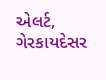એલર્ટ, ગેરકાયદેસર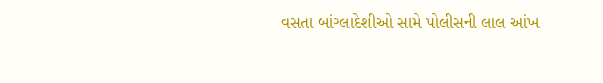વસતા બાંગ્લાદેશીઓ સામે પોલીસની લાલ આંખ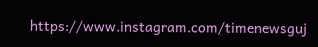https://www.instagram.com/timenewsguj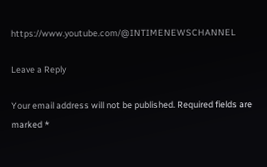https://www.youtube.com/@INTIMENEWSCHANNEL

Leave a Reply

Your email address will not be published. Required fields are marked *